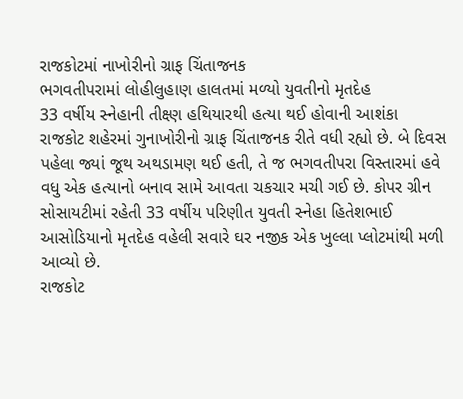રાજકોટમાં નાખોરીનો ગ્રાફ ચિંતાજનક
ભગવતીપરામાં લોહીલુહાણ હાલતમાં મળ્યો યુવતીનો મૃતદેહ
33 વર્ષીય સ્નેહાની તીક્ષ્ણ હથિયારથી હત્યા થઈ હોવાની આશંકા
રાજકોટ શહેરમાં ગુનાખોરીનો ગ્રાફ ચિંતાજનક રીતે વધી રહ્યો છે. બે દિવસ પહેલા જ્યાં જૂથ અથડામણ થઈ હતી, તે જ ભગવતીપરા વિસ્તારમાં હવે વધુ એક હત્યાનો બનાવ સામે આવતા ચકચાર મચી ગઈ છે. કોપર ગ્રીન સોસાયટીમાં રહેતી 33 વર્ષીય પરિણીત યુવતી સ્નેહા હિતેશભાઈ આસોડિયાનો મૃતદેહ વહેલી સવારે ઘર નજીક એક ખુલ્લા પ્લોટમાંથી મળી આવ્યો છે.
રાજકોટ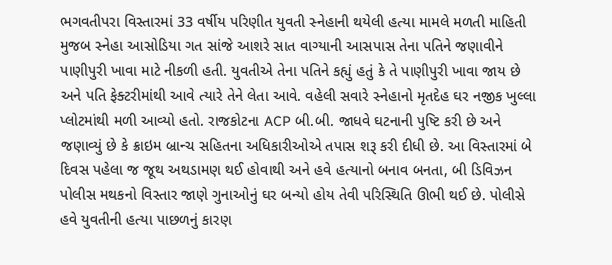ભગવતીપરા વિસ્તારમાં 33 વર્ષીય પરિણીત યુવતી સ્નેહાની થયેલી હત્યા મામલે મળતી માહિતી મુજબ સ્નેહા આસોડિયા ગત સાંજે આશરે સાત વાગ્યાની આસપાસ તેના પતિને જણાવીને પાણીપુરી ખાવા માટે નીકળી હતી. યુવતીએ તેના પતિને કહ્યું હતું કે તે પાણીપુરી ખાવા જાય છે અને પતિ ફેક્ટરીમાંથી આવે ત્યારે તેને લેતા આવે. વહેલી સવારે સ્નેહાનો મૃતદેહ ઘર નજીક ખુલ્લા પ્લોટમાંથી મળી આવ્યો હતો. રાજકોટના ACP બી.બી. જાધવે ઘટનાની પુષ્ટિ કરી છે અને જણાવ્યું છે કે ક્રાઇમ બ્રાન્ચ સહિતના અધિકારીઓએ તપાસ શરૂ કરી દીધી છે. આ વિસ્તારમાં બે દિવસ પહેલા જ જૂથ અથડામણ થઈ હોવાથી અને હવે હત્યાનો બનાવ બનતા, બી ડિવિઝન પોલીસ મથકનો વિસ્તાર જાણે ગુનાઓનું ઘર બન્યો હોય તેવી પરિસ્થિતિ ઊભી થઈ છે. પોલીસે હવે યુવતીની હત્યા પાછળનું કારણ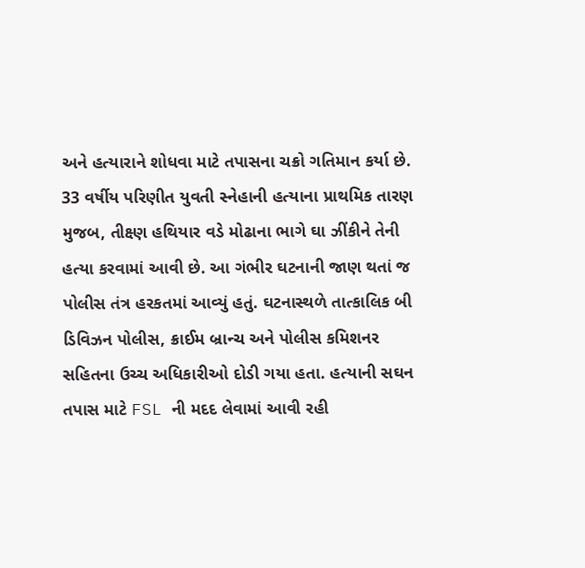અને હત્યારાને શોધવા માટે તપાસના ચક્રો ગતિમાન કર્યા છે.
33 વર્ષીય પરિણીત યુવતી સ્નેહાની હત્યાના પ્રાથમિક તારણ મુજબ, તીક્ષ્ણ હથિયાર વડે મોઢાના ભાગે ઘા ઝીંકીને તેની હત્યા કરવામાં આવી છે. આ ગંભીર ઘટનાની જાણ થતાં જ પોલીસ તંત્ર હરકતમાં આવ્યું હતું. ઘટનાસ્થળે તાત્કાલિક બી ડિવિઝન પોલીસ, ક્રાઈમ બ્રાન્ચ અને પોલીસ કમિશનર સહિતના ઉચ્ચ અધિકારીઓ દોડી ગયા હતા. હત્યાની સઘન તપાસ માટે FSL ની મદદ લેવામાં આવી રહી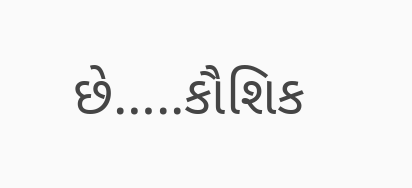છે…..કૌશિક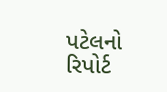પટેલનો રિપોર્ટ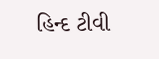હિન્દ ટીવી